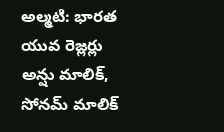అల్మటి: భారత యువ రెజ్లర్లు అన్షు మాలిక్, సోనమ్ మాలిక్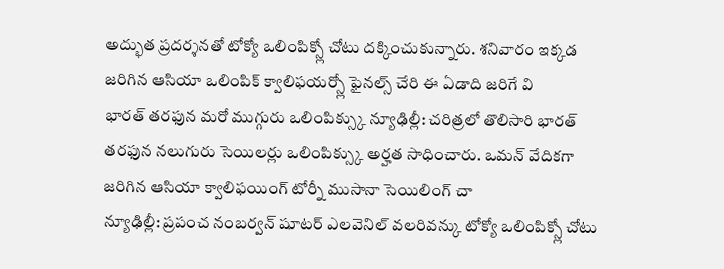అద్భుత ప్రదర్శనతో టోక్యో ఒలింపిక్స్లో చోటు దక్కించుకున్నారు. శనివారం ఇక్కడ జరిగిన ఆసియా ఒలింపిక్ క్వాలిఫయర్స్లో ఫైనల్స్ చేరి ఈ ఏడాది జరిగే వి
భారత్ తరఫున మరో ముగ్గురు ఒలింపిక్స్కు న్యూఢిల్లీ: చరిత్రలో తొలిసారి భారత్ తరఫున నలుగురు సెయిలర్లు ఒలింపిక్స్కు అర్హత సాధించారు. ఒమన్ వేదికగా జరిగిన ఆసియా క్వాలిఫయింగ్ టోర్నీ ముసానా సెయిలింగ్ చా
న్యూఢిల్లీ: ప్రపంచ నంబర్వన్ షూటర్ ఎలవెనిల్ వలరివన్కు టోక్యో ఒలింపిక్స్లో చోటు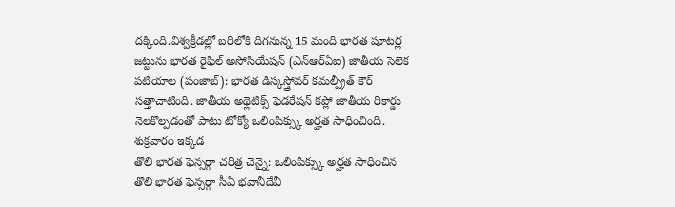దక్కింది.విశ్వక్రీడల్లో బరిలోకి దిగనున్న 15 మంది భారత షూటర్ల జట్టును భారత రైఫిల్ అసోసియేషన్ (ఎన్ఆర్ఏఐ) జాతీయ సెలెక
పటియాల (పంజాబ్): భారత డిస్కస్త్రోవర్ కమల్ప్రీత్ కౌర్ సత్తాచాటింది. జాతీయ అథ్లెటిక్స్ ఫెడరేషన్ కప్లో జాతీయ రికార్డు నెలకొల్పడంతో పాటు టోక్యో ఒలింపిక్స్కు అర్హత సాధించింది. శుక్రవారం ఇక్కడ
తొలి భారత ఫెన్సర్గా చరిత్ర చెన్నై: ఒలింపిక్స్కు అర్హత సాధించిన తొలి భారత ఫెన్సర్గా సీఏ భవానీదేవీ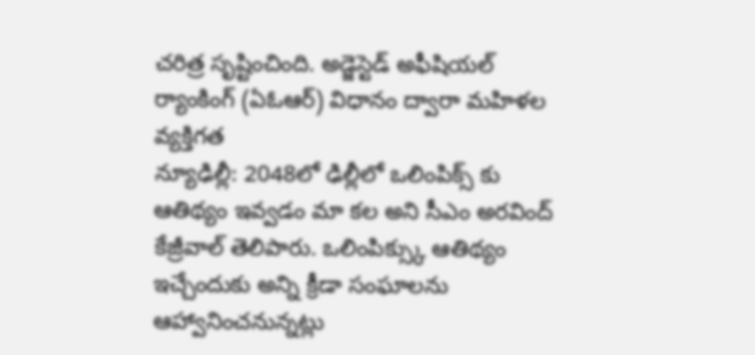చరిత్ర సృష్టించింది. అడ్జెస్టెడ్ అఫీషియల్ ర్యాంకింగ్ (ఏఓఆర్) విధానం ద్వారా మహిళల వ్యక్తిగత
న్యూఢిల్లీ: 2048లో ఢిల్లీలో ఒలింపిక్స్ కు ఆతిథ్యం ఇవ్వడం మా కల అని సీఎం అరవింద్ కేజ్రీవాల్ తెలిపారు. ఒలింపిక్స్కు ఆతిథ్యం ఇచ్చేందుకు అన్ని క్రీడా సంఘాలను ఆహ్వానించనున్నట్లు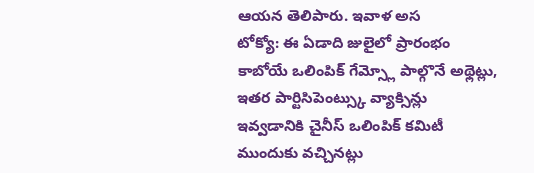ఆయన తెలిపారు. ఇవాళ అస
టోక్యో: ఈ ఏడాది జులైలో ప్రారంభం కాబోయే ఒలింపిక్ గేమ్స్లో పాల్గొనే అథ్లెట్లు, ఇతర పార్టిసిపెంట్స్కు వ్యాక్సిన్లు ఇవ్వడానికి చైనీస్ ఒలింపిక్ కమిటీ ముందుకు వచ్చినట్లు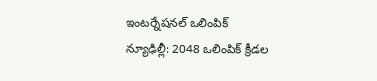ఇంటర్నేషనల్ ఒలింపిక్
న్యూఢిల్లీ: 2048 ఒలింపిక్ క్రీడల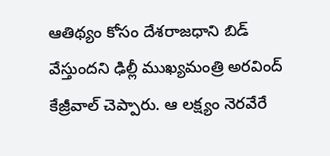ఆతిథ్యం కోసం దేశరాజధాని బిడ్ వేస్తుందని ఢిల్లీ ముఖ్యమంత్రి అరవింద్ కేజ్రీవాల్ చెప్పారు. ఆ లక్ష్యం నెరవేరే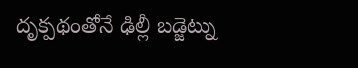దృక్పథంతోనే ఢిల్లీ బడ్జెట్ను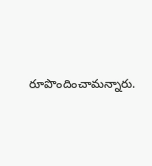రూపొందించామన్నారు.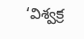‘విశ్వక్ర